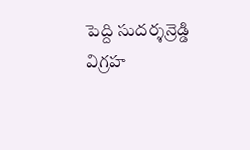పెద్ది సుదర్శన్రెడ్డి విగ్రహ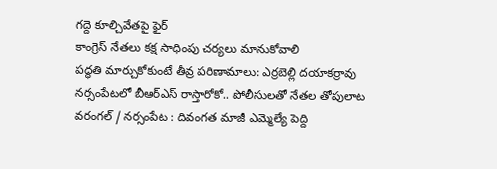గద్దె కూల్చివేతపై ఫైర్
కాంగ్రెస్ నేతలు కక్ష సాధింపు చర్యలు మానుకోవాలి
పద్ధతి మార్చుకోకుంటే తీవ్ర పరిణామాలు: ఎర్రబెల్లి దయాకర్రావు
నర్సంపేటలో బీఆర్ఎస్ రాస్తారోకో.. పోలీసులతో నేతల తోపులాట
వరంగల్ / నర్సంపేట : దివంగత మాజీ ఎమ్మెల్యే పెద్ది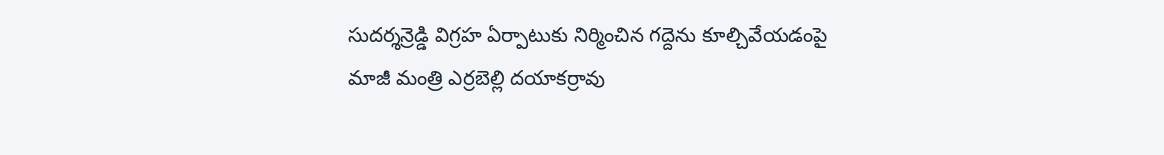సుదర్శన్రెడ్డి విగ్రహ ఏర్పాటుకు నిర్మించిన గద్దెను కూల్చివేయడంపై మాజీ మంత్రి ఎర్రబెల్లి దయాకర్రావు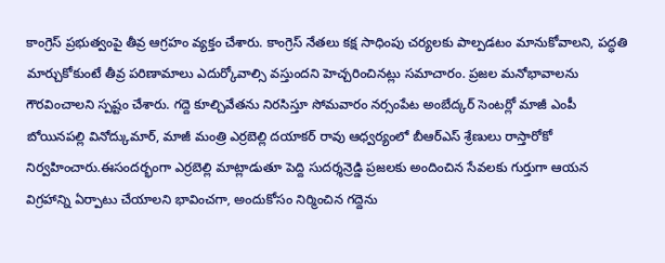కాంగ్రెస్ ప్రభుత్వంపై తీవ్ర ఆగ్రహం వ్యక్తం చేశారు. కాంగ్రెస్ నేతలు కక్ష సాధింపు చర్యలకు పాల్పడటం మానుకోవాలని, పద్ధతి మార్చుకోకుంటే తీవ్ర పరిణామాలు ఎదుర్కోవాల్సి వస్తుందని హెచ్చరించినట్లు సమాచారం. ప్రజల మనోభావాలను గౌరవించాలని స్పష్టం చేశారు. గద్దె కూల్చివేతను నిరసిస్తూ సోమవారం నర్సంపేట అంబేద్కర్ సెంటర్లో మాజీ ఎంపీ బోయినపల్లి వినోద్కుమార్, మాజీ మంత్రి ఎర్రబెల్లి దయాకర్ రావు ఆధ్వర్యంలో బీఆర్ఎస్ శ్రేణులు రాస్తారోకో నిర్వహించారు.ఈసందర్భంగా ఎర్రబెల్లి మాట్లాడుతూ పెద్ది సుదర్శన్రెడ్డి ప్రజలకు అందించిన సేవలకు గుర్తుగా ఆయన విగ్రహాన్ని ఏర్పాటు చేయాలని భావించగా, అందుకోసం నిర్మించిన గద్దెను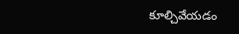కూల్చివేయడం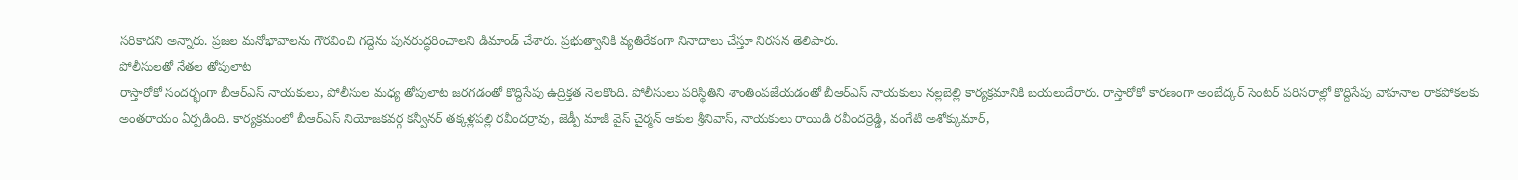సరికాదని అన్నారు. ప్రజల మనోభావాలను గౌరవించి గద్దెను పునరుద్ధరించాలని డిమాండ్ చేశారు. ప్రభుత్వానికి వ్యతిరేకంగా నినాదాలు చేస్తూ నిరసన తెలిపారు.
పోలీసులతో నేతల తోపులాట
రాస్తారోకో సందర్భంగా బీఆర్ఎస్ నాయకులు, పోలీసుల మధ్య తోపులాట జరగడంతో కొద్దిసేపు ఉద్రిక్తత నెలకొంది. పోలీసులు పరిస్థితిని శాంతింపజేయడంతో బీఆర్ఎస్ నాయకులు నల్లబెల్లి కార్యక్రమానికి బయలుదేరారు. రాస్తారోకో కారణంగా అంబేద్కర్ సెంటర్ పరిసరాల్లో కొద్దిసేపు వాహనాల రాకపోకలకు అంతరాయం ఏర్పడింది. కార్యక్రమంలో బీఆర్ఎస్ నియోజకవర్గ కన్వీనర్ తక్కళ్లపల్లి రవీందర్రావు, జెడ్పీ మాజీ వైస్ చైర్మన్ ఆకుల శ్రీనివాస్, నాయకులు రాయిడి రవీందర్రెడ్డి, వంగేటి అశోక్కుమార్,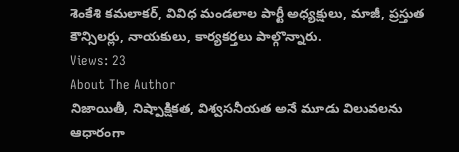శెంకేశి కమలాకర్, వివిధ మండలాల పార్టీ అధ్యక్షులు, మాజీ, ప్రస్తుత కౌన్సిలర్లు, నాయకులు, కార్యకర్తలు పాల్గొన్నారు.
Views: 23
About The Author
నిజాయితీ, నిష్పాక్షికత, విశ్వసనీయత అనే మూడు విలువలను ఆధారంగా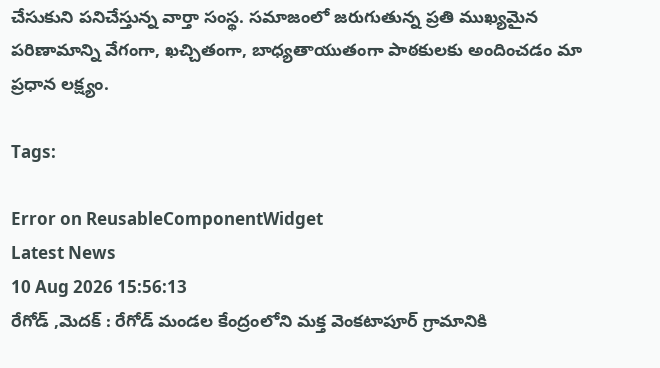చేసుకుని పనిచేస్తున్న వార్తా సంస్థ. సమాజంలో జరుగుతున్న ప్రతి ముఖ్యమైన పరిణామాన్ని వేగంగా, ఖచ్చితంగా, బాధ్యతాయుతంగా పాఠకులకు అందించడం మా ప్రధాన లక్ష్యం.

Tags:

Error on ReusableComponentWidget
Latest News
10 Aug 2026 15:56:13
రేగోడ్ ,మెదక్ : రేగోడ్ మండల కేంద్రంలోని మక్త వెంకటాపూర్ గ్రామానికి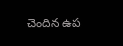చెందిన ఉప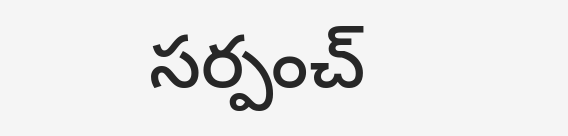సర్పంచ్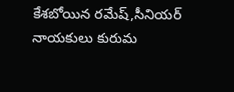కేశబోయిన రమేష్,సీనియర్ నాయకులు కురుమ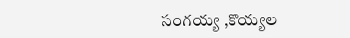సంగయ్య ,కొయ్యల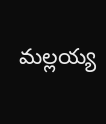మల్లయ్య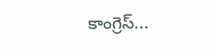కాంగ్రెస్...